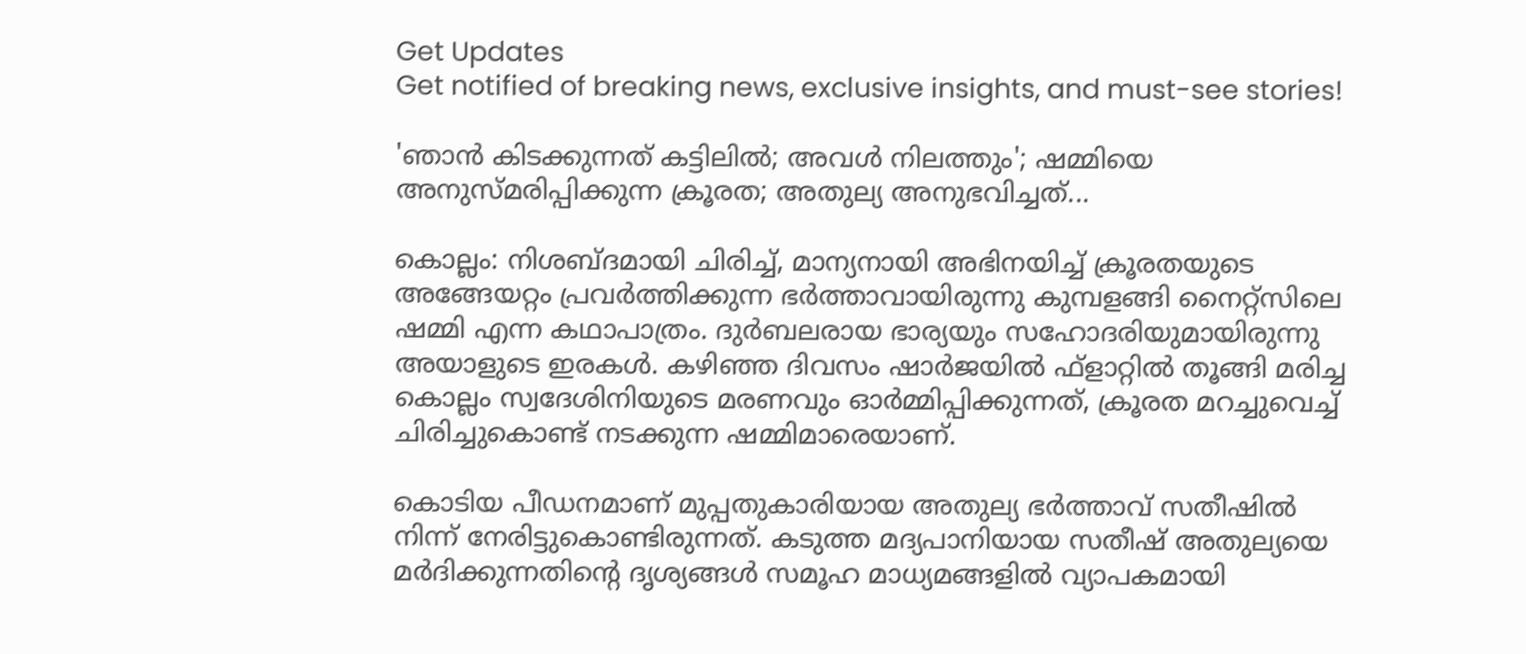Get Updates
Get notified of breaking news, exclusive insights, and must-see stories!

'ഞാന്‍ കിടക്കുന്നത് കട്ടിലില്‍; അവള്‍ നിലത്തും'; ഷമ്മിയെ അനുസ്മരിപ്പിക്കുന്ന ക്രൂരത; അതുല്യ അനുഭവിച്ചത്...

കൊല്ലം: നിശബ്ദമായി ചിരിച്ച്, മാന്യനായി അഭിനയിച്ച് ക്രൂരതയുടെ അങ്ങേയറ്റം പ്രവര്‍ത്തിക്കുന്ന ഭര്‍ത്താവായിരുന്നു കുമ്പളങ്ങി നൈറ്റ്‌സിലെ ഷമ്മി എന്ന കഥാപാത്രം. ദുര്‍ബലരായ ഭാര്യയും സഹോദരിയുമായിരുന്നു അയാളുടെ ഇരകള്‍. കഴിഞ്ഞ ദിവസം ഷാര്‍ജയില്‍ ഫ്‌ളാറ്റില്‍ തൂങ്ങി മരിച്ച കൊല്ലം സ്വദേശിനിയുടെ മരണവും ഓര്‍മ്മിപ്പിക്കുന്നത്, ക്രൂരത മറച്ചുവെച്ച് ചിരിച്ചുകൊണ്ട് നടക്കുന്ന ഷമ്മിമാരെയാണ്.

കൊടിയ പീഡനമാണ് മുപ്പതുകാരിയായ അതുല്യ ഭര്‍ത്താവ് സതീഷില്‍ നിന്ന് നേരിട്ടുകൊണ്ടിരുന്നത്. കടുത്ത മദ്യപാനിയായ സതീഷ് അതുല്യയെ മര്‍ദിക്കുന്നതിന്റെ ദൃശ്യങ്ങള്‍ സമൂഹ മാധ്യമങ്ങളില്‍ വ്യാപകമായി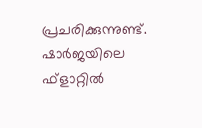പ്രചരിക്കുന്നുണ്ട്. ഷാര്‍ജയിലെ ഫ്‌ളാറ്റില്‍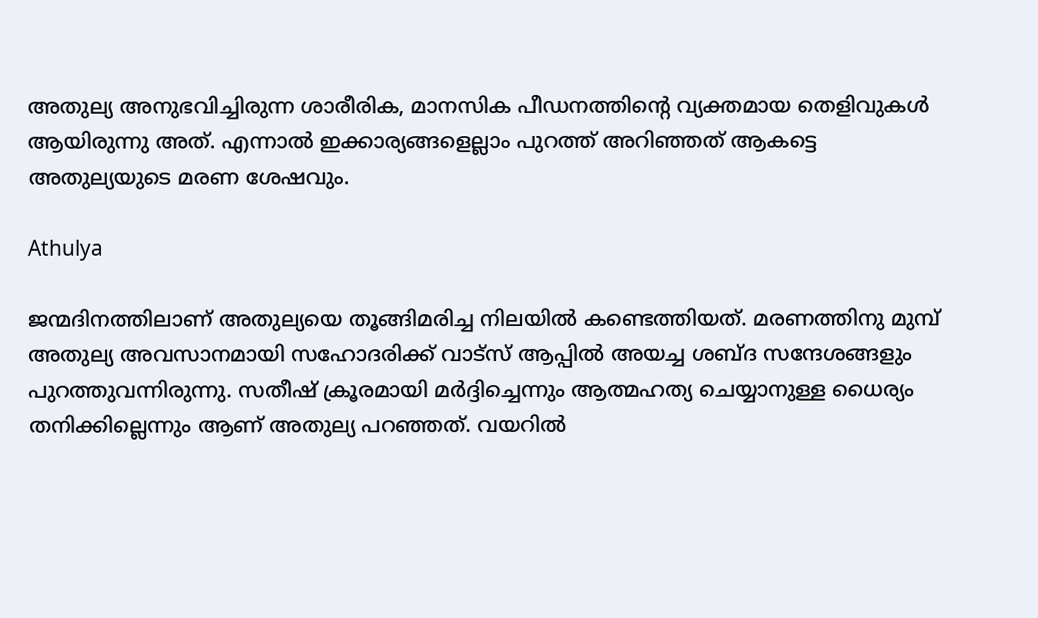അതുല്യ അനുഭവിച്ചിരുന്ന ശാരീരിക, മാനസിക പീഡനത്തിന്റെ വ്യക്തമായ തെളിവുകള്‍ ആയിരുന്നു അത്. എന്നാല്‍ ഇക്കാര്യങ്ങളെല്ലാം പുറത്ത് അറിഞ്ഞത് ആകട്ടെ അതുല്യയുടെ മരണ ശേഷവും.

Athulya

ജന്മദിനത്തിലാണ് അതുല്യയെ തൂങ്ങിമരിച്ച നിലയില്‍ കണ്ടെത്തിയത്. മരണത്തിനു മുമ്പ് അതുല്യ അവസാനമായി സഹോദരിക്ക് വാട്‌സ് ആപ്പില്‍ അയച്ച ശബ്ദ സന്ദേശങ്ങളും പുറത്തുവന്നിരുന്നു. സതീഷ് ക്രൂരമായി മര്‍ദ്ദിച്ചെന്നും ആത്മഹത്യ ചെയ്യാനുള്ള ധൈര്യം തനിക്കില്ലെന്നും ആണ് അതുല്യ പറഞ്ഞത്. വയറില്‍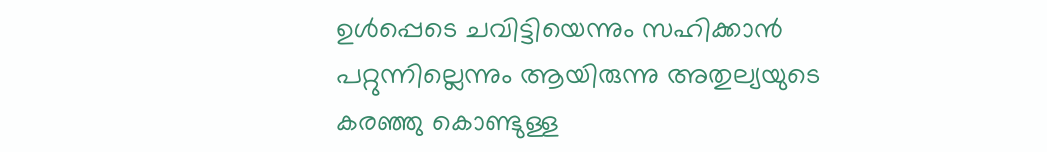ഉള്‍പ്പെടെ ചവിട്ടിയെന്നും സഹിക്കാന്‍ പറ്റുന്നില്ലെന്നും ആയിരുന്നു അതുല്യയുടെ കരഞ്ഞു കൊണ്ടുള്ള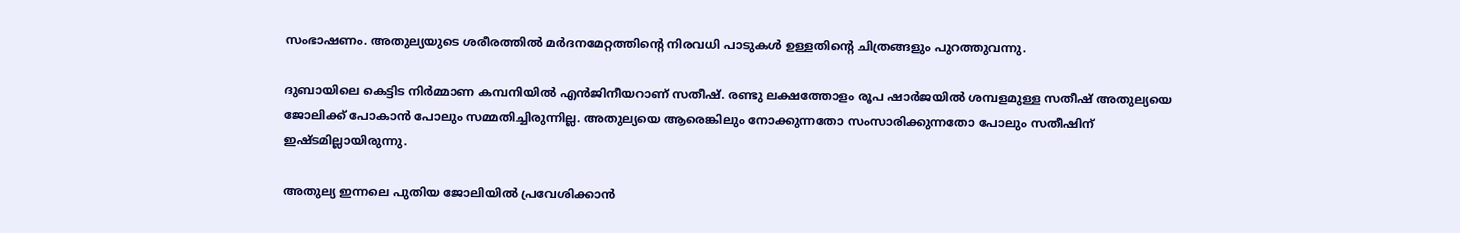സംഭാഷണം. അതുല്യയുടെ ശരീരത്തില്‍ മര്‍ദനമേറ്റത്തിന്റെ നിരവധി പാടുകള്‍ ഉള്ളതിന്റെ ചിത്രങ്ങളും പുറത്തുവന്നു.

ദുബായിലെ കെട്ടിട നിര്‍മ്മാണ കമ്പനിയില്‍ എന്‍ജിനീയറാണ് സതീഷ്. രണ്ടു ലക്ഷത്തോളം രൂപ ഷാര്‍ജയില്‍ ശമ്പളമുള്ള സതീഷ് അതുല്യയെ ജോലിക്ക് പോകാന്‍ പോലും സമ്മതിച്ചിരുന്നില്ല. അതുല്യയെ ആരെങ്കിലും നോക്കുന്നതോ സംസാരിക്കുന്നതോ പോലും സതീഷിന് ഇഷ്ടമില്ലായിരുന്നു.

അതുല്യ ഇന്നലെ പുതിയ ജോലിയില്‍ പ്രവേശിക്കാന്‍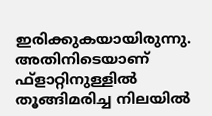ഇരിക്കുകയായിരുന്നു. അതിനിടെയാണ് ഫ്‌ളാറ്റിനുള്ളില്‍ തൂങ്ങിമരിച്ച നിലയില്‍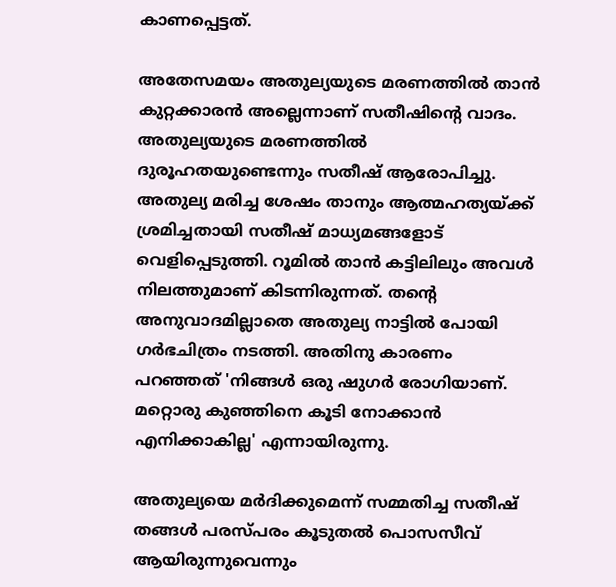കാണപ്പെട്ടത്.

അതേസമയം അതുല്യയുടെ മരണത്തില്‍ താന്‍ കുറ്റക്കാരന്‍ അല്ലെന്നാണ് സതീഷിന്റെ വാദം. അതുല്യയുടെ മരണത്തില്‍ ദുരൂഹതയുണ്ടെന്നും സതീഷ് ആരോപിച്ചു. അതുല്യ മരിച്ച ശേഷം താനും ആത്മഹത്യയ്ക്ക് ശ്രമിച്ചതായി സതീഷ് മാധ്യമങ്ങളോട് വെളിപ്പെടുത്തി. റൂമില്‍ താന്‍ കട്ടിലിലും അവള്‍ നിലത്തുമാണ് കിടന്നിരുന്നത്. തന്റെ അനുവാദമില്ലാതെ അതുല്യ നാട്ടില്‍ പോയി ഗര്‍ഭചിത്രം നടത്തി. അതിനു കാരണം പറഞ്ഞത് 'നിങ്ങള്‍ ഒരു ഷുഗര്‍ രോഗിയാണ്. മറ്റൊരു കുഞ്ഞിനെ കൂടി നോക്കാന്‍ എനിക്കാകില്ല' എന്നായിരുന്നു.

അതുല്യയെ മര്‍ദിക്കുമെന്ന് സമ്മതിച്ച സതീഷ് തങ്ങള്‍ പരസ്പരം കൂടുതല്‍ പൊസസീവ് ആയിരുന്നുവെന്നും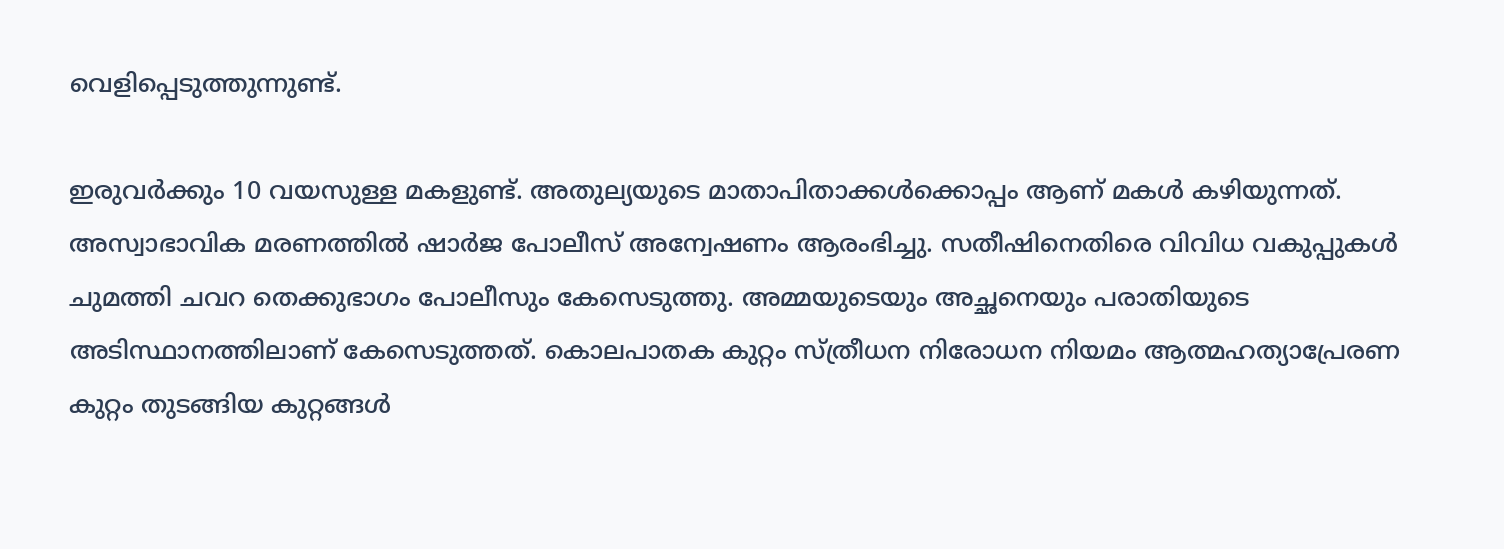വെളിപ്പെടുത്തുന്നുണ്ട്.

ഇരുവര്‍ക്കും 10 വയസുള്ള മകളുണ്ട്. അതുല്യയുടെ മാതാപിതാക്കള്‍ക്കൊപ്പം ആണ് മകള്‍ കഴിയുന്നത്. അസ്വാഭാവിക മരണത്തില്‍ ഷാര്‍ജ പോലീസ് അന്വേഷണം ആരംഭിച്ചു. സതീഷിനെതിരെ വിവിധ വകുപ്പുകള്‍ ചുമത്തി ചവറ തെക്കുഭാഗം പോലീസും കേസെടുത്തു. അമ്മയുടെയും അച്ഛനെയും പരാതിയുടെ അടിസ്ഥാനത്തിലാണ് കേസെടുത്തത്. കൊലപാതക കുറ്റം സ്ത്രീധന നിരോധന നിയമം ആത്മഹത്യാപ്രേരണ കുറ്റം തുടങ്ങിയ കുറ്റങ്ങള്‍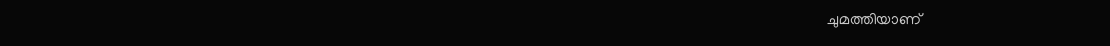ചുമത്തിയാണ്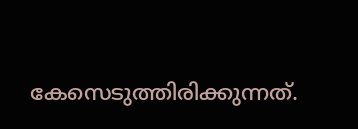കേസെടുത്തിരിക്കുന്നത്.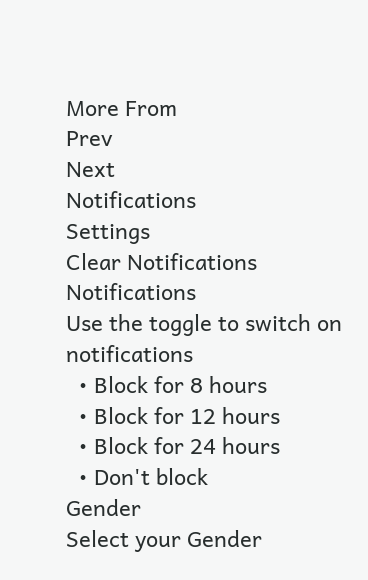More From
Prev
Next
Notifications
Settings
Clear Notifications
Notifications
Use the toggle to switch on notifications
  • Block for 8 hours
  • Block for 12 hours
  • Block for 24 hours
  • Don't block
Gender
Select your Gender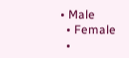• Male
  • Female
  •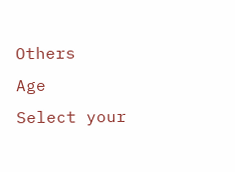Others
Age
Select your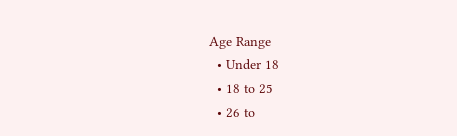Age Range
  • Under 18
  • 18 to 25
  • 26 to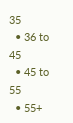35
  • 36 to 45
  • 45 to 55
  • 55+